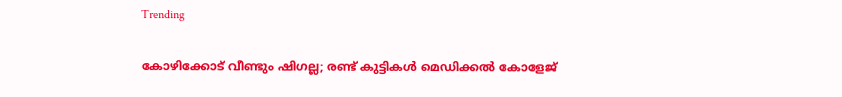Trending

കോഴിക്കോട് വീണ്ടും ഷിഗല്ല; രണ്ട് കുട്ടികൾ മെഡിക്കൽ കോളേജ്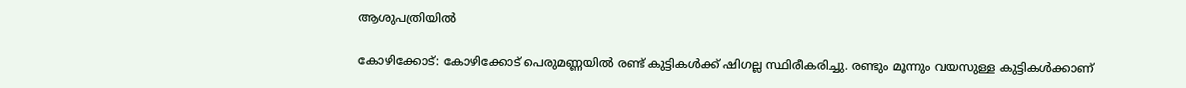ആശുപത്രിയിൽ

കോഴിക്കോട്: കോഴിക്കോട് പെരുമണ്ണയിൽ രണ്ട് കുട്ടികൾക്ക് ഷിഗല്ല സ്ഥിരീകരിച്ചു. രണ്ടും മൂന്നും വയസുള്ള കുട്ടികൾക്കാണ്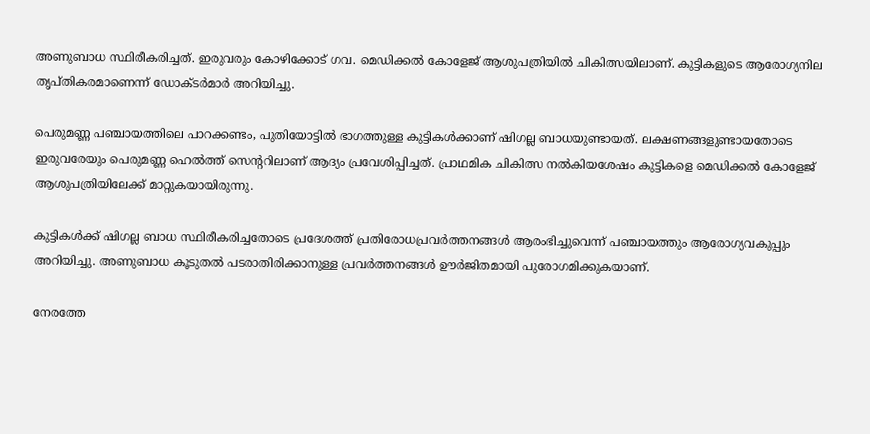അണുബാധ സ്ഥിരീകരിച്ചത്. ഇരുവരും കോഴിക്കോട് ഗവ. മെഡിക്കൽ കോളേജ് ആശുപത്രിയിൽ ചികിത്സയിലാണ്. കുട്ടികളുടെ ആരോഗ്യനില തൃപ്തികരമാണെന്ന് ഡോക്ടർമാർ അറിയിച്ചു.

പെരുമണ്ണ പഞ്ചായത്തിലെ പാറക്കണ്ടം, പുതിയോട്ടിൽ ഭാഗത്തുള്ള കുട്ടികൾക്കാണ് ഷിഗല്ല ബാധയുണ്ടായത്. ലക്ഷണങ്ങളുണ്ടായതോടെ ഇരുവരേയും പെരുമണ്ണ ഹെൽത്ത് സെന്ററിലാണ് ആദ്യം പ്രവേശിപ്പിച്ചത്. പ്രാഥമിക ചികിത്സ നൽകിയശേഷം കുട്ടികളെ മെഡിക്കൽ കോളേജ് ആശുപത്രിയിലേക്ക് മാറ്റുകയായിരുന്നു.

കുട്ടികൾക്ക് ഷിഗല്ല ബാധ സ്ഥിരീകരിച്ചതോടെ പ്രദേശത്ത് പ്രതിരോധപ്രവർത്തനങ്ങൾ ആരംഭിച്ചുവെന്ന് പഞ്ചായത്തും ആരോഗ്യവകുപ്പും അറിയിച്ചു. അണുബാധ കൂടുതൽ പടരാതിരിക്കാനുള്ള പ്രവർത്തനങ്ങൾ ഊർജിതമായി പുരോഗമിക്കുകയാണ്.

നേരത്തേ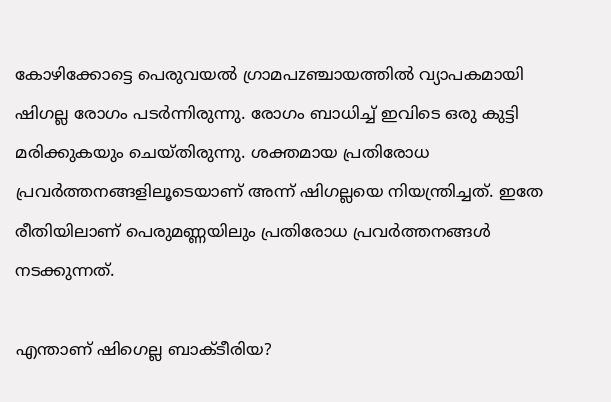കോഴിക്കോട്ടെ പെരുവയൽ ഗ്രാമപzഞ്ചായത്തിൽ വ്യാപകമായി ഷിഗല്ല രോഗം പടർന്നിരുന്നു. രോഗം ബാധിച്ച് ഇവിടെ ഒരു കുട്ടി മരിക്കുകയും ചെയ്തിരുന്നു. ശക്തമായ പ്രതിരോധ പ്രവർത്തനങ്ങളിലൂടെയാണ് അന്ന് ഷിഗല്ലയെ നിയന്ത്രിച്ചത്. ഇതേ രീതിയിലാണ് പെരുമണ്ണയിലും പ്രതിരോധ പ്രവർത്തനങ്ങൾ നടക്കുന്നത്.

എന്താണ് ഷിഗെല്ല ബാക്ടീരിയ?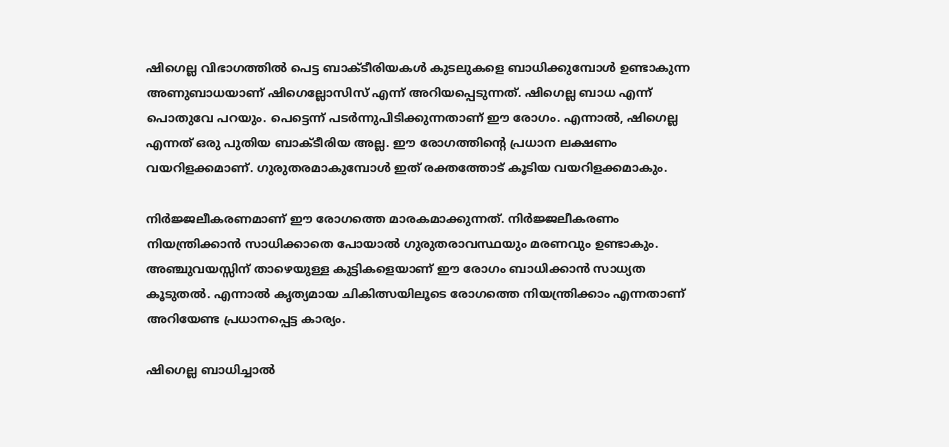ഷിഗെല്ല വിഭാഗത്തിൽ പെട്ട ബാക്ടീരിയകൾ കുടലുകളെ ബാധിക്കുമ്പോൾ ഉണ്ടാകുന്ന അണുബാധയാണ് ഷിഗെല്ലോസിസ് എന്ന് അറിയപ്പെടുന്നത്. ഷിഗെല്ല ബാധ എന്ന് പൊതുവേ പറയും. പെട്ടെന്ന് പടർന്നുപിടിക്കുന്നതാണ് ഈ രോഗം. എന്നാൽ, ഷിഗെല്ല എന്നത് ഒരു പുതിയ ബാക്ടീരിയ അല്ല. ഈ രോഗത്തിന്റെ പ്രധാന ലക്ഷണം വയറിളക്കമാണ്. ഗുരുതരമാകുമ്പോൾ ഇത് രക്തത്തോട് കൂടിയ വയറിളക്കമാകും.

നിർജ്ജലീകരണമാണ് ഈ രോഗത്തെ മാരകമാക്കുന്നത്. നിർജ്ജലീകരണം നിയന്ത്രിക്കാൻ സാധിക്കാതെ പോയാൽ ഗുരുതരാവസ്ഥയും മരണവും ഉണ്ടാകും. അഞ്ചുവയസ്സിന് താഴെയുള്ള കുട്ടികളെയാണ് ഈ രോഗം ബാധിക്കാൻ സാധ്യത കൂടുതൽ. എന്നാൽ കൃത്യമായ ചികിത്സയിലൂടെ രോഗത്തെ നിയന്ത്രിക്കാം എന്നതാണ് അറിയേണ്ട പ്രധാനപ്പെട്ട കാര്യം.

ഷിഗെല്ല ബാധിച്ചാൽ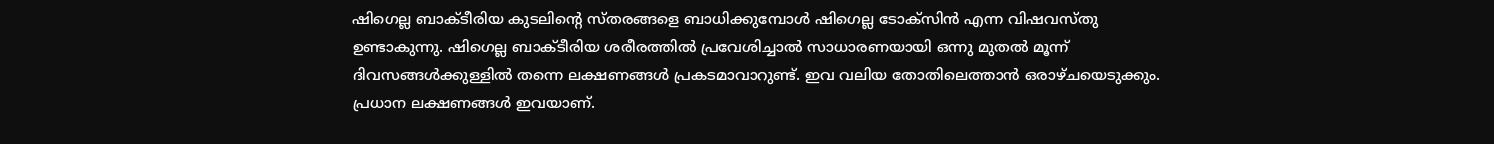ഷിഗെല്ല ബാക്ടീരിയ കുടലിന്റെ സ്തരങ്ങളെ ബാധിക്കുമ്പോൾ ഷിഗെല്ല ടോക്‌സിൻ എന്ന വിഷവസ്തു ഉണ്ടാകുന്നു. ഷിഗെല്ല ബാക്ടീരിയ ശരീരത്തിൽ പ്രവേശിച്ചാൽ സാധാരണയായി ഒന്നു മുതൽ മൂന്ന് ദിവസങ്ങൾക്കുള്ളിൽ തന്നെ ലക്ഷണങ്ങൾ പ്രകടമാവാറുണ്ട്. ഇവ വലിയ തോതിലെത്താൻ ഒരാഴ്ചയെടുക്കും. പ്രധാന ലക്ഷണങ്ങൾ ഇവയാണ്.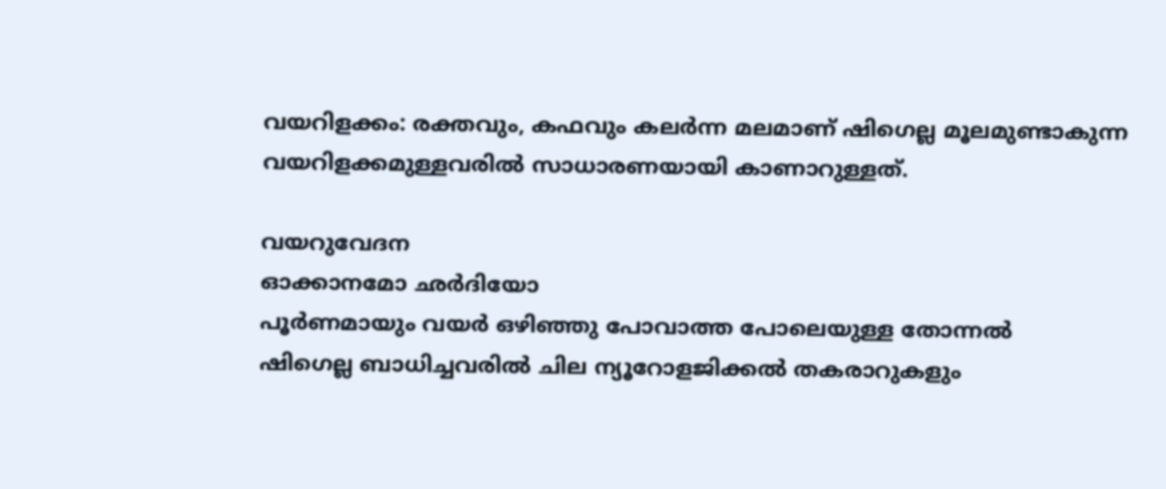വയറിളക്കം: രക്തവും, കഫവും കലർന്ന മലമാണ് ഷിഗെല്ല മൂലമുണ്ടാകുന്ന വയറിളക്കമുള്ളവരിൽ സാധാരണയായി കാണാറുള്ളത്.

വയറുവേദന
ഓക്കാനമോ ഛർദിയോ
പൂർണമായും വയർ ഒഴിഞ്ഞു പോവാത്ത പോലെയുള്ള തോന്നൽ
ഷിഗെല്ല ബാധിച്ചവരിൽ ചില ന്യൂറോളജിക്കൽ തകരാറുകളും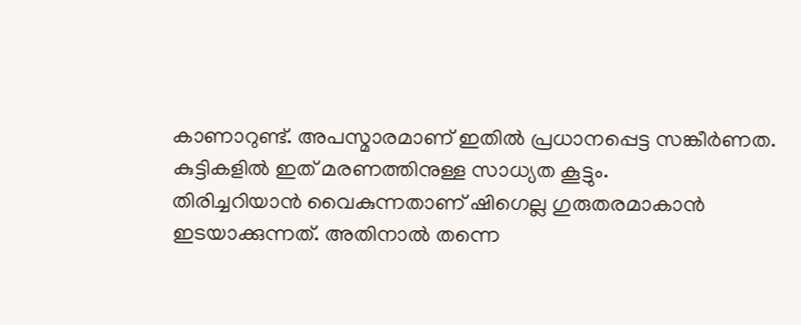കാണാറുണ്ട്. അപസ്മാരമാണ് ഇതിൽ പ്രധാനപ്പെട്ട സങ്കീർണത. കുട്ടികളിൽ ഇത് മരണത്തിനുള്ള സാധ്യത കൂട്ടും.
തിരിച്ചറിയാൻ വൈകുന്നതാണ് ഷിഗെല്ല ഗുരുതരമാകാൻ ഇടയാക്കുന്നത്. അതിനാൽ തന്നെ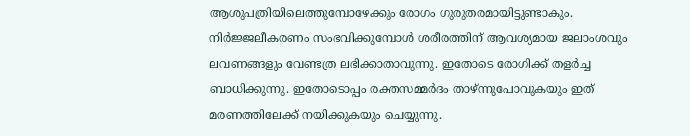ആശുപത്രിയിലെത്തുമ്പോഴേക്കും രോഗം ഗുരുതരമായിട്ടുണ്ടാകും. നിർജ്ജലീകരണം സംഭവിക്കുമ്പോൾ ശരീരത്തിന് ആവശ്യമായ ജലാംശവും ലവണങ്ങളും വേണ്ടത്ര ലഭിക്കാതാവുന്നു. ഇതോടെ രോഗിക്ക് തളർച്ച ബാധിക്കുന്നു. ഇതോടൊപ്പം രക്തസമ്മർദം താഴ്ന്നുപോവുകയും ഇത് മരണത്തിലേക്ക് നയിക്കുകയും ചെയ്യുന്നു.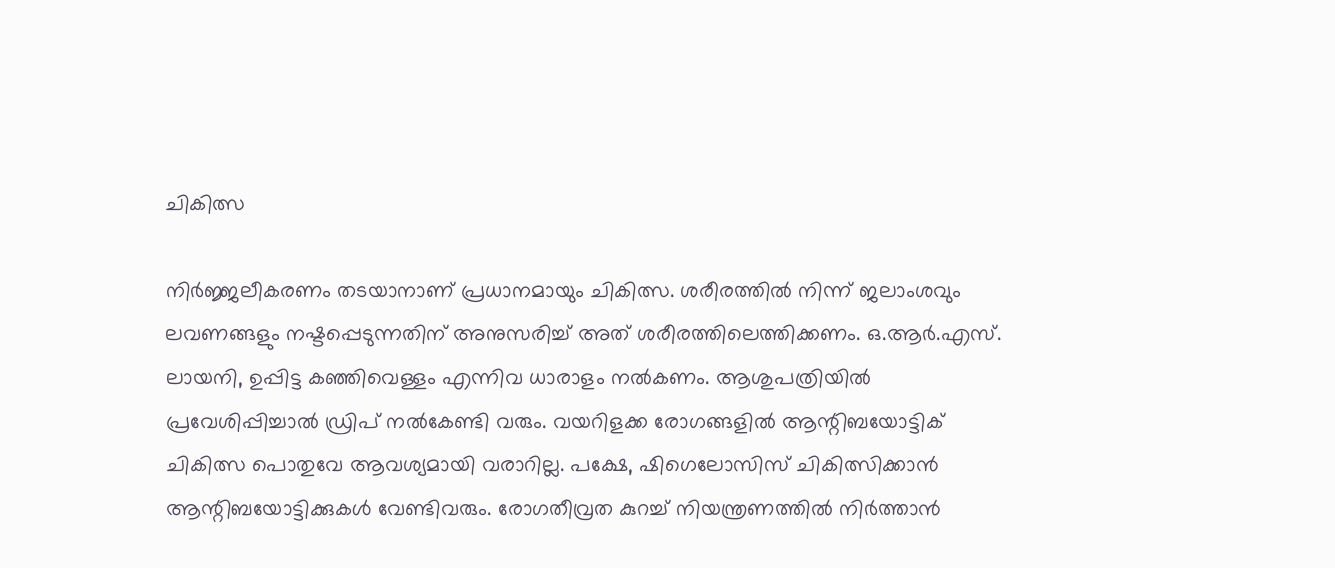ചികിത്സ

നിർജ്ജലീകരണം തടയാനാണ് പ്രധാനമായും ചികിത്സ. ശരീരത്തിൽ നിന്ന് ജലാംശവും ലവണങ്ങളും നഷ്ടപ്പെടുന്നതിന് അനുസരിച്ച് അത് ശരീരത്തിലെത്തിക്കണം. ഒ.ആർ.എസ്. ലായനി, ഉപ്പിട്ട കഞ്ഞിവെള്ളം എന്നിവ ധാരാളം നൽകണം. ആശുപത്രിയിൽ പ്രവേശിപ്പിച്ചാൽ ഡ്രിപ് നൽകേണ്ടി വരും. വയറിളക്ക രോഗങ്ങളിൽ ആന്റിബയോട്ടിക് ചികിത്സ പൊതുവേ ആവശ്യമായി വരാറില്ല. പക്ഷേ, ഷിഗെലോസിസ് ചികിത്സിക്കാൻ ആന്റിബയോട്ടിക്കുകൾ വേണ്ടിവരും. രോഗതീവ്രത കുറച്ച് നിയന്ത്രണത്തിൽ നിർത്താൻ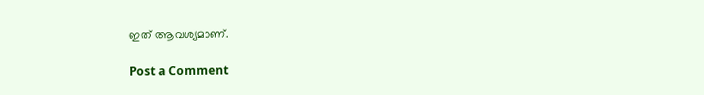ഇത് ആവശ്യമാണ്.

Post a Comment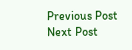Previous Post Next Post